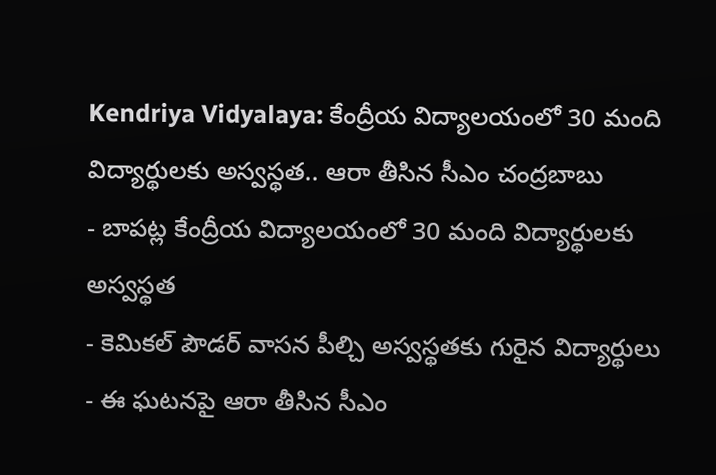Kendriya Vidyalaya: కేంద్రీయ విద్యాలయంలో 30 మంది విద్యార్థులకు అస్వస్థత.. ఆరా తీసిన సీఎం చంద్రబాబు
- బాపట్ల కేంద్రీయ విద్యాలయంలో 30 మంది విద్యార్థులకు అస్వస్థత
- కెమికల్ పౌడర్ వాసన పీల్చి అస్వస్థతకు గురైన విద్యార్థులు
- ఈ ఘటనపై ఆరా తీసిన సీఎం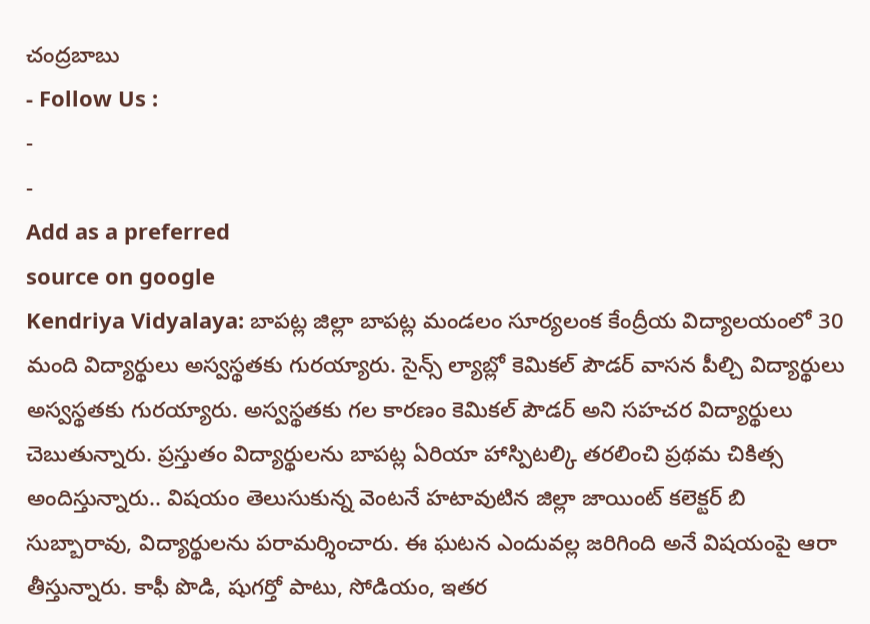చంద్రబాబు
- Follow Us :
-
-
Add as a preferred
source on google
Kendriya Vidyalaya: బాపట్ల జిల్లా బాపట్ల మండలం సూర్యలంక కేంద్రీయ విద్యాలయంలో 30 మంది విద్యార్థులు అస్వస్థతకు గురయ్యారు. సైన్స్ ల్యాబ్లో కెమికల్ పౌడర్ వాసన పీల్చి విద్యార్థులు అస్వస్థతకు గురయ్యారు. అస్వస్థతకు గల కారణం కెమికల్ పౌడర్ అని సహచర విద్యార్థులు చెబుతున్నారు. ప్రస్తుతం విద్యార్థులను బాపట్ల ఏరియా హాస్పిటల్కి తరలించి ప్రథమ చికిత్స అందిస్తున్నారు.. విషయం తెలుసుకున్న వెంటనే హటావుటిన జిల్లా జాయింట్ కలెక్టర్ బి సుబ్బారావు, విద్యార్థులను పరామర్శించారు. ఈ ఘటన ఎందువల్ల జరిగింది అనే విషయంపై ఆరా తీస్తున్నారు. కాఫీ పొడి, షుగర్తో పాటు, సోడియం, ఇతర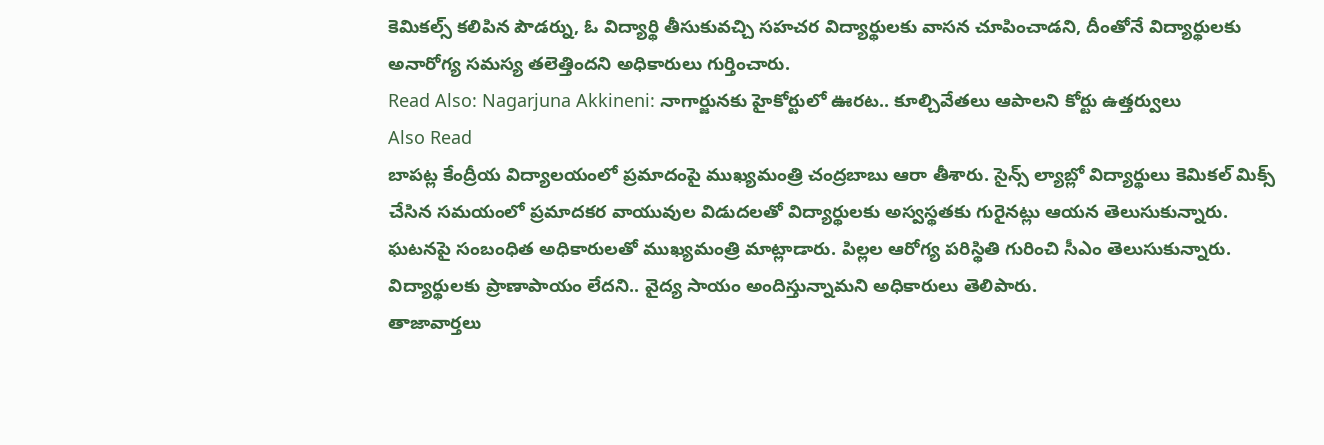కెమికల్స్ కలిపిన పౌడర్ను, ఓ విద్యార్థి తీసుకువచ్చి సహచర విద్యార్థులకు వాసన చూపించాడని, దీంతోనే విద్యార్థులకు అనారోగ్య సమస్య తలెత్తిందని అధికారులు గుర్తించారు.
Read Also: Nagarjuna Akkineni: నాగార్జునకు హైకోర్టులో ఊరట.. కూల్చివేతలు ఆపాలని కోర్టు ఉత్తర్వులు
Also Read
బాపట్ల కేంద్రీయ విద్యాలయంలో ప్రమాదంపై ముఖ్యమంత్రి చంద్రబాబు ఆరా తీశారు. సైన్స్ ల్యాబ్లో విద్యార్థులు కెమికల్ మిక్స్ చేసిన సమయంలో ప్రమాదకర వాయువుల విడుదలతో విద్యార్థులకు అస్వస్థతకు గురైనట్లు ఆయన తెలుసుకున్నారు. ఘటనపై సంబంధిత అధికారులతో ముఖ్యమంత్రి మాట్లాడారు. పిల్లల ఆరోగ్య పరిస్థితి గురించి సీఎం తెలుసుకున్నారు. విద్యార్థులకు ప్రాణాపాయం లేదని.. వైద్య సాయం అందిస్తున్నామని అధికారులు తెలిపారు.
తాజావార్తలు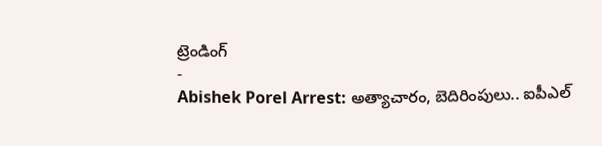ట్రెండింగ్
-
Abishek Porel Arrest: అత్యాచారం, బెదిరింపులు.. ఐపీఎల్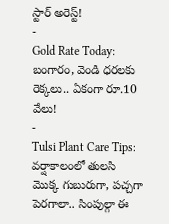స్టార్ అరెస్ట్!
-
Gold Rate Today: బంగారం, వెండి ధరలకు రెక్కలు.. ఏకంగా రూ.10 వేలు!
-
Tulsi Plant Care Tips: వర్షాకాలంలో తులసి మొక్క గుబురుగా, పచ్చగా పెరగాలా.. సింపుల్గా ఈ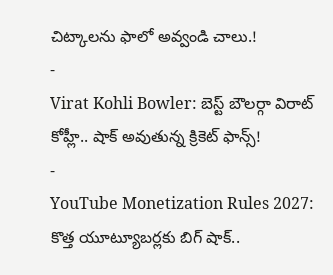చిట్కాలను ఫాలో అవ్వండి చాలు.!
-
Virat Kohli Bowler: బెస్ట్ బౌలర్గా విరాట్ కోహ్లీ.. షాక్ అవుతున్న క్రికెట్ ఫాన్స్!
-
YouTube Monetization Rules 2027: కొత్త యూట్యూబర్లకు బిగ్ షాక్..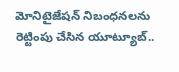మోనిటైజేషన్ నిబంధనలను రెట్టింపు చేసిన యూట్యూబ్..